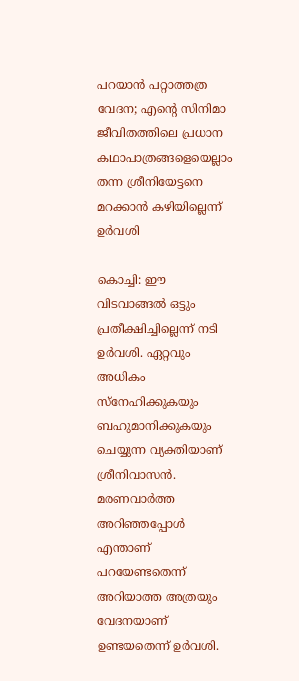പറയാൻ പറ്റാത്തത്ര വേദന; എന്‍റെ സിനിമാ ജീവിതത്തിലെ പ്രധാന കഥാപാത്രങ്ങളെയെല്ലാം തന്ന ശ്രീനിയേട്ടനെ മറക്കാൻ കഴിയില്ലെന്ന് ഉർവശി

കൊച്ചി: ഈ വിടവാങ്ങൽ ഒട്ടും പ്രതീക്ഷിച്ചില്ലെന്ന് നടി ഉര്‍വശി. ഏറ്റവും അധികം സ്നേഹിക്കുകയും ബഹുമാനിക്കുകയും ചെയ്യുന്ന വ്യക്തിയാണ് ശ്രീനിവാസൻ. മരണവാര്‍ത്ത അറിഞ്ഞപ്പോള്‍ എന്താണ് പറയേണ്ടതെന്ന് അറിയാത്ത അത്രയും വേദനയാണ് ഉണ്ടയതെന്ന് ഉർവശി.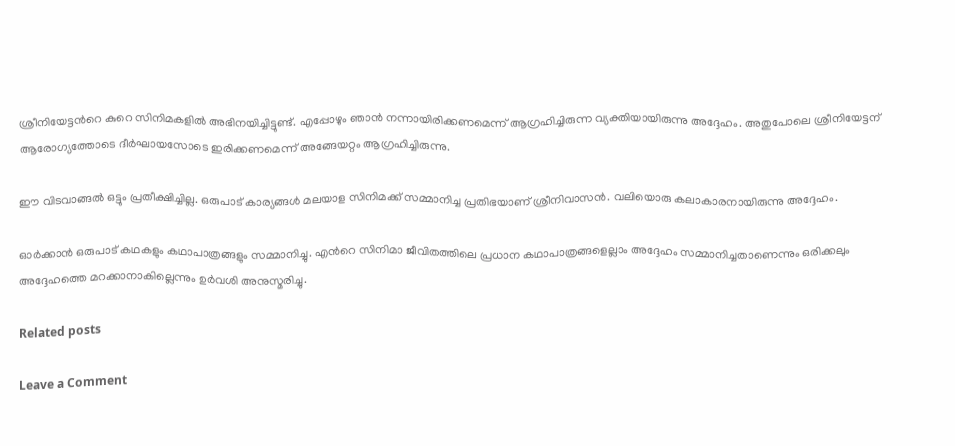ശ്രീനിയേട്ടന്‍റെ കുറെ സിനിമകളിൽ അഭിനയിച്ചിട്ടുണ്ട്. എപ്പോഴും ഞാൻ നന്നായിരിക്കണമെന്ന് ആഗ്രഹിച്ചിരുന്ന വ്യക്തിയായിരുന്നു അദ്ദേഹം. അതുപോലെ ശ്രീനിയേട്ടന് ആരോഗ്യത്തോടെ ദീര്‍ഘായസോടെ ഇരിക്കണമെന്ന് അങ്ങേയറ്റം ആഗ്രഹിച്ചിരുന്നു.

ഈ വിടവാങ്ങൽ ഒട്ടും പ്രതീക്ഷിച്ചില്ല. ഒരുപാട് കാര്യങ്ങള്‍ മലയാള സിനിമക്ക് സമ്മാനിച്ച പ്രതിഭയാണ് ശ്രീനിവാസൻ. വലിയൊരു കലാകാരനായിരുന്നു അദ്ദേഹം.

ഓര്‍ക്കാൻ ഒരുപാട് കഥകളും കഥാപാത്രങ്ങളും സമ്മാനിച്ചു. എന്‍റെ സിനിമാ ജീവിതത്തിലെ പ്രധാന കഥാപാത്രങ്ങളെല്ലാം അദ്ദേഹം സമ്മാനിച്ചതാണെന്നും ഒരിക്കലും അദ്ദേഹത്തെ മറക്കാനാകില്ലെന്നും ഉര്‍വശി അനുസ്മരിച്ചു.

Related posts

Leave a Comment